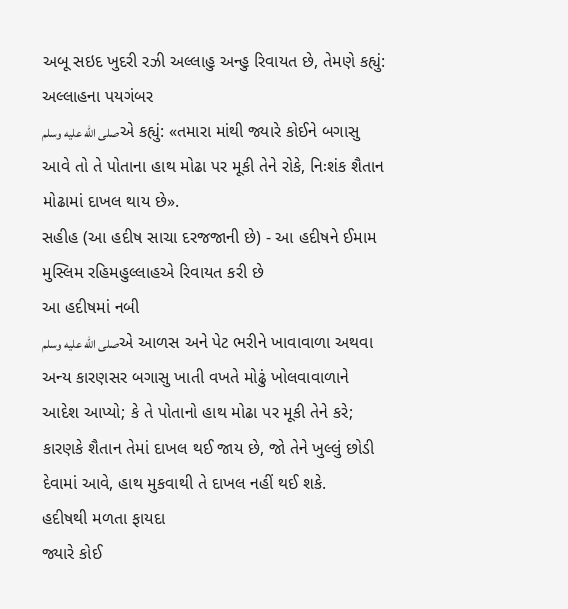અબૂ સઇદ ખુદરી રઝી અલ્લાહુ અન્હુ રિવાયત છે, તેમણે કહ્યું: અલ્લાહના પયગંબર
صلى الله عليه وسلمએ કહ્યું: «તમારા માંથી જ્યારે કોઈને બગાસુ આવે તો તે પોતાના હાથ મોઢા પર મૂકી તેને રોકે, નિઃશંક શૈતાન મોઢામાં દાખલ થાય છે».
સહીહ (આ હદીષ સાચા દરજજાની છે) - આ હદીષને ઈમામ મુસ્લિમ રહિમહુલ્લાહએ રિવાયત કરી છે
આ હદીષમાં નબી
صلى الله عليه وسلمએ આળસ અને પેટ ભરીને ખાવાવાળા અથવા અન્ય કારણસર બગાસુ ખાતી વખતે મોઢું ખોલવાવાળાને આદેશ આપ્યો; કે તે પોતાનો હાથ મોઢા પર મૂકી તેને કરે; કારણકે શૈતાન તેમાં દાખલ થઈ જાય છે, જો તેને ખુલ્લું છોડી દેવામાં આવે, હાથ મુકવાથી તે દાખલ નહીં થઈ શકે.
હદીષથી મળતા ફાયદા
જ્યારે કોઈ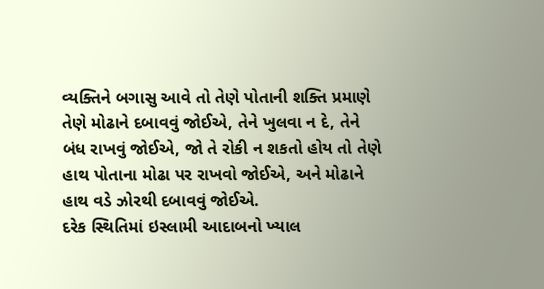વ્યક્તિને બગાસુ આવે તો તેણે પોતાની શક્તિ પ્રમાણે તેણે મોઢાને દબાવવું જોઈએ, તેને ખુલવા ન દે, તેને બંધ રાખવું જોઈએ, જો તે રોકી ન શકતો હોય તો તેણે હાથ પોતાના મોઢા પર રાખવો જોઈએ, અને મોઢાને હાથ વડે ઝોરથી દબાવવું જોઈએ.
દરેક સ્થિતિમાં ઇસ્લામી આદાબનો ખ્યાલ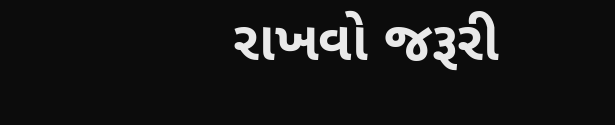રાખવો જરૂરી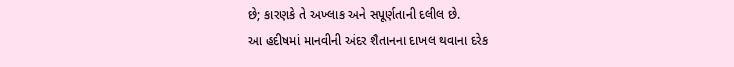છે; કારણકે તે અખ્લાક અને સપૂર્ણતાની દલીલ છે.
આ હદીષમાં માનવીની અંદર શૈતાનના દાખલ થવાના દરેક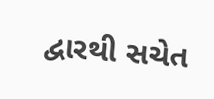દ્વારથી સચેત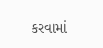કરવામાં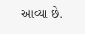આવ્યા છે.